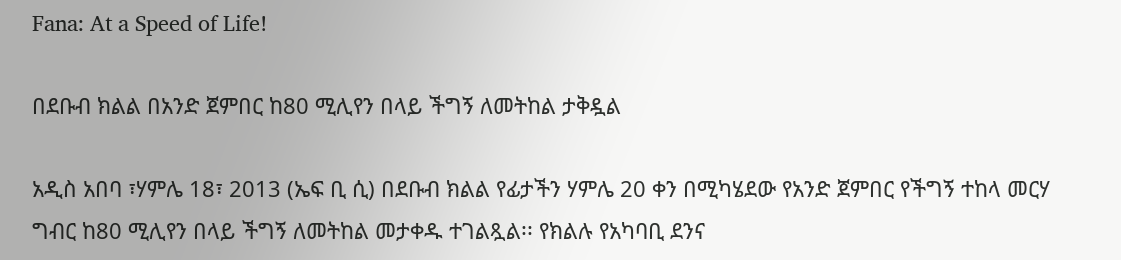Fana: At a Speed of Life!

በደቡብ ክልል በአንድ ጀምበር ከ80 ሚሊየን በላይ ችግኝ ለመትከል ታቅዷል

አዲስ አበባ ፣ሃምሌ 18፣ 2013 (ኤፍ ቢ ሲ) በደቡብ ክልል የፊታችን ሃምሌ 20 ቀን በሚካሄደው የአንድ ጀምበር የችግኝ ተከላ መርሃ ግብር ከ80 ሚሊየን በላይ ችግኝ ለመትከል መታቀዱ ተገልጿል፡፡ የክልሉ የአካባቢ ደንና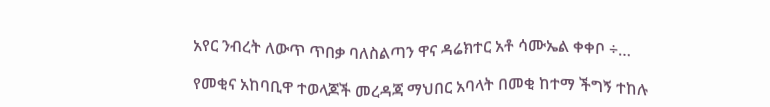አየር ንብረት ለውጥ ጥበቃ ባለስልጣን ዋና ዳሬክተር አቶ ሳሙኤል ቀቀቦ ÷…

የመቂና አከባቢዋ ተወላጆች መረዳጃ ማህበር አባላት በመቂ ከተማ ችግኝ ተከሉ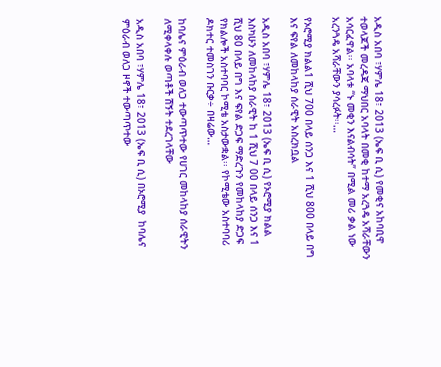አዲስ አበባ ፣ሃምሌ 18፣ 2013 (ኤፍ ቢ ሲ) የመቂና አከባቢዋ ተወላጆች መረዳጃ ማህበር አባላት በመቂ ከተማ አረጓዴ አሻራቸውን አሳርፈዋል፡፡ አባላቱ “ኑ መቂን እናልብሳት” በሚል መሪ ቃል ነው አረንጓዴ አሻራቸውን ያሳረፉት፡፡…

የኦሮሚያ ክልል1 ሺህ 700 በላይ ሰንጋ እና 1 ሺህ 800 በላይ በግ እና ፍየል ለመከላከያ ሰራዊት አስረክቧል

አዲስ አበባ ፣ሃምሌ 18፣ 2013 (ኤፍ ቢ ሲ) የኦሮሚያ ክልል እስካሁን ለመከላከያ ሰራዊት ከ 1 ሺህ 7 00 በላይ ሰንጋ እና 1 ሺህ 80 በላይ በግ እና ፍየል ድጋፍ ማድረጉን የመከላከያ ድጋፍ የክልሎች አስተባባር ኮሚቴ አስታውቋል፡፡ የኮሚቴው አስተባባሪ ዶክተር ተመስገን ቡርቃ÷ በዛሬው…

ከባሌና ምዕራብ ወለጋ ተውጣጥተው የሀገር መከላከያ ሰራዊትን ለሚቀላቀሉ ወጣቶች ሽኝት ተደረገላቸው

አዲስ አበባ ፣ሃምሌ 18፣ 2013 (ኤፍ ቢ ሲ) በኦሮሚያ  ከባሌና ምዕራብ ወለጋ ዞኖች ተውጣጥተው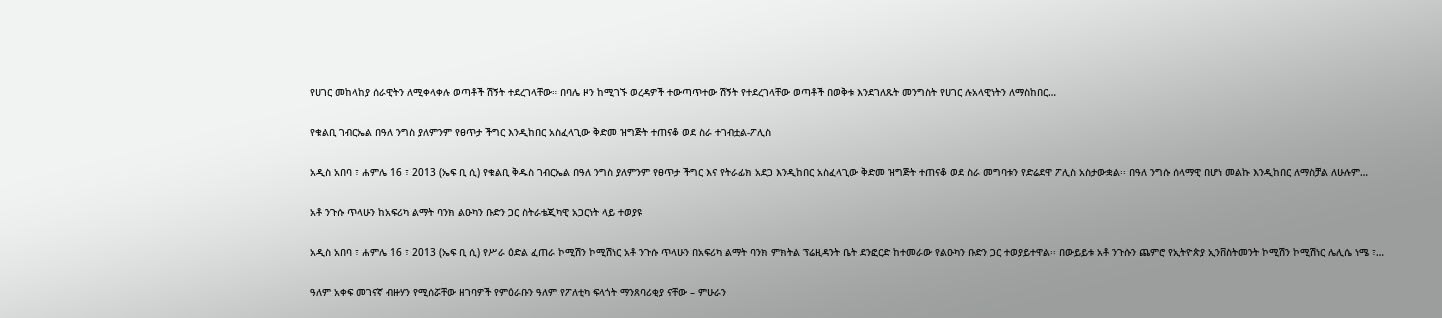የሀገር መከላከያ ሰራዊትን ለሚቀላቀሉ ወጣቶች ሽኝት ተደረገላቸው። በባሌ ዞን ከሚገኙ ወረዳዎች ተውጣጥተው ሽኝት የተደረገላቸው ወጣቶች በወቅቱ እንደገለጹት መንግስት የሀገር ሉአላዊነትን ለማስከበር…

የቁልቢ ገብርኤል በዓለ ንግስ ያለምንም የፀጥታ ችግር እንዲከበር አስፈላጊው ቅድመ ዝግጅት ተጠናቆ ወደ ስራ ተገብቷል-ፖሊስ

አዲስ አበባ ፣ ሐምሌ 16 ፣ 2013 (ኤፍ ቢ ሲ) የቁልቢ ቅዱስ ገብርኤል በዓለ ንግስ ያለምንም የፀጥታ ችግር እና የትራፊክ አደጋ እንዲከበር አስፈላጊው ቅድመ ዝግጅት ተጠናቆ ወደ ስራ መግባቱን የድሬደዋ ፖሊስ አስታውቋል፡፡ በዓለ ንግሱ ሰላማዊ በሆነ መልኩ እንዲከበር ለማስቻል ለሁሉም…

አቶ ንጉሱ ጥላሁን ከአፍሪካ ልማት ባንክ ልዑካን ቡድን ጋር ስትራቴጂካዊ አጋርነት ላይ ተወያዩ

አዲስ አበባ ፣ ሐምሌ 16 ፣ 2013 (ኤፍ ቢ ሲ) የሥራ ዕድል ፈጠራ ኮሚሽን ኮሚሽነር አቶ ንጉሱ ጥላሁን በአፍሪካ ልማት ባንክ ምክትል ፕሬዚዳንት ቤት ደንፎርድ ከተመራው የልዑካን ቡድን ጋር ተወያይተዋል፡፡ በውይይቱ አቶ ንጉሱን ጨምሮ የኢትዮጵያ ኢንቨስትመንት ኮሚሽን ኮሚሽነር ሌሊሴ ነሜ ፣…

ዓለም አቀፍ መገናኛ ብዙሃን የሚሰሯቸው ዘገባዎች የምዕራቡን ዓለም የፖለቲካ ፍላጎት ማንጸባሪቂያ ናቸው – ምሁራን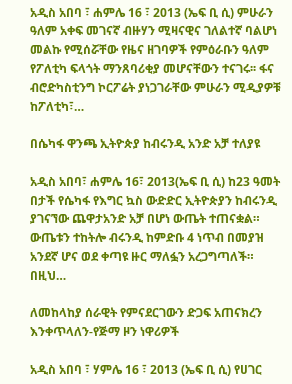አዲስ አበባ ፣ ሐምሌ 16 ፣ 2013 (ኤፍ ቢ ሲ) ምሁራን ዓለም አቀፍ መገናኛ ብዙሃን ሚዛናዊና ገለልተኛ ባልሆነ መልኩ የሚሰሯቸው የዜና ዘገባዎች የምዕራቡን ዓለም የፖለቲካ ፍላጎት ማንጸባሪቂያ መሆናቸውን ተናገሩ፡፡ ፋና ብሮድካስቲንግ ኮርፖሬት ያነጋገራቸው ምሁራን ሚዲያዎቹ ከፖለቲካ፣…

በሴካፋ ዋንጫ ኢትዮጵያ ከብሩንዲ አንድ አቻ ተለያዩ

አዲስ አበባ፣ ሐምሌ 16፣ 2013(ኤፍ ቢ ሲ) ከ23 ዓመት በታች የሴካፋ የእግር ኳስ ውድድር ኢትዮጵያን ከብሩንዲ ያገናኘው ጨዋታአንድ አቻ በሆነ ውጤት ተጠናቋል። ውጤቱን ተከትሎ ብሩንዲ ከምድቡ 4 ነጥብ በመያዝ አንደኛ ሆና ወደ ቀጣዩ ዙር ማለፏን አረጋግጣለች።   በዚህ…

ለመከላከያ ሰራዊት የምናደርገውን ድጋፍ አጠናክረን እንቀጥላለን-የጅማ ዞን ነዋሪዎች

አዲስ አበባ ፣ ሃምሌ 16 ፣ 2013 (ኤፍ ቢ ሲ) የሀገር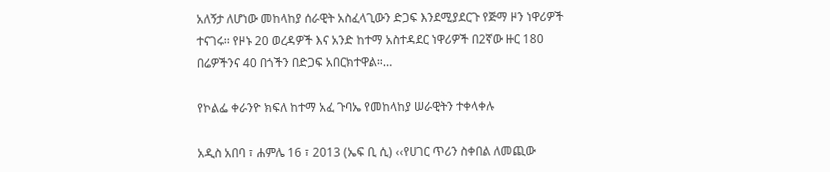አለኝታ ለሆነው መከላከያ ሰራዊት አስፈላጊውን ድጋፍ እንደሚያደርጉ የጅማ ዞን ነዋሪዎች ተናገሩ፡፡ የዞኑ 20 ወረዳዎች እና አንድ ከተማ አስተዳደር ነዋሪዎች በ2ኛው ዙር 180 በሬዎችንና 40 በጎችን በድጋፍ አበርክተዋል።…

የኮልፌ ቀራንዮ ክፍለ ከተማ አፈ ጉባኤ የመከላከያ ሠራዊትን ተቀላቀሉ

አዲስ አበባ ፣ ሐምሌ 16 ፣ 2013 (ኤፍ ቢ ሲ) ‹‹የሀገር ጥሪን ስቀበል ለመጪው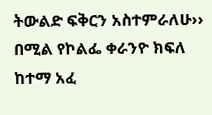ትውልድ ፍቅርን አስተምራለሁ›› በሚል የኮልፌ ቀራንዮ ክፍለ ከተማ አፈ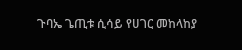ጉባኤ ጌጢቱ ሲሳይ የሀገር መከላከያ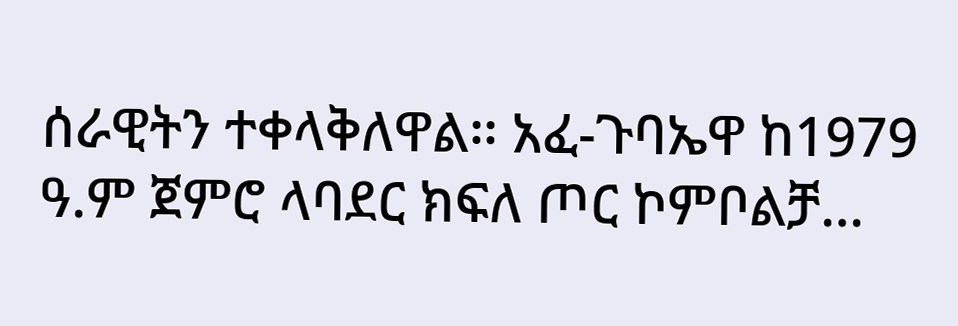ሰራዊትን ተቀላቅለዋል፡፡ አፈ-ጉባኤዋ ከ1979 ዓ.ም ጀምሮ ላባደር ክፍለ ጦር ኮምቦልቻ…